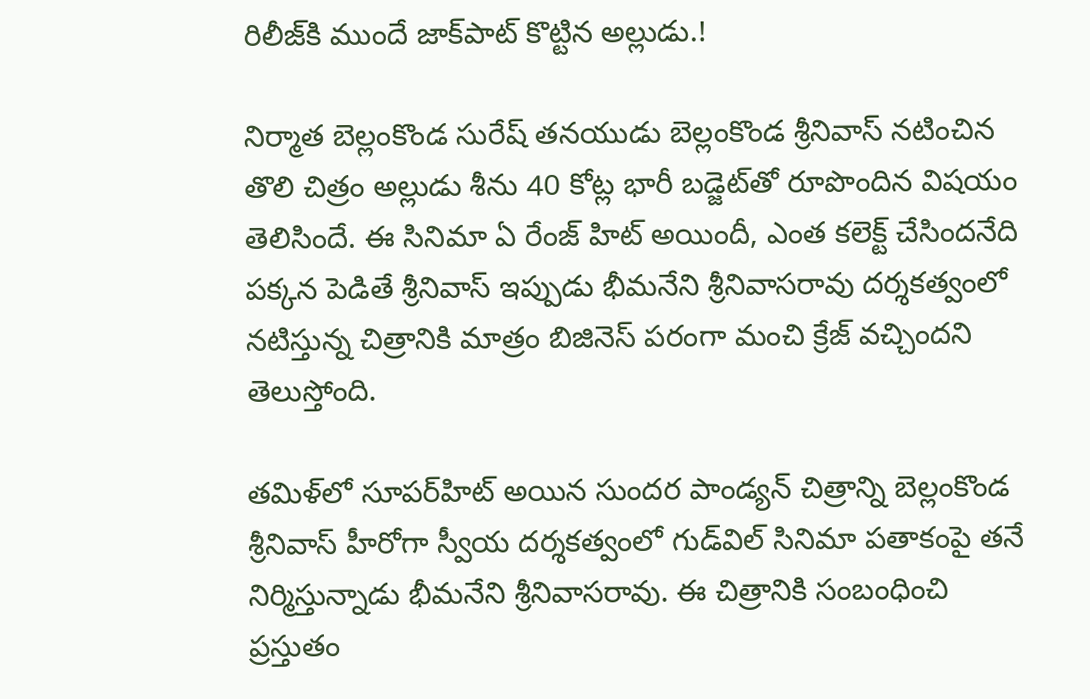రిలీజ్‌కి ముందే జాక్‌పాట్‌ కొట్టిన అల్లుడు.!

నిర్మాత బెల్లంకొండ సురేష్‌ తనయుడు బెల్లంకొండ శ్రీనివాస్‌ నటించిన తొలి చిత్రం అల్లుడు శీను 40 కోట్ల భారీ బడ్జెట్‌తో రూపొందిన విషయం తెలిసిందే. ఈ సినిమా ఏ రేంజ్‌ హిట్‌ అయిందీ, ఎంత కలెక్ట్‌ చేసిందనేది పక్కన పెడితే శ్రీనివాస్‌ ఇప్పుడు భీమనేని శ్రీనివాసరావు దర్శకత్వంలో నటిస్తున్న చిత్రానికి మాత్రం బిజినెస్‌ పరంగా మంచి క్రేజ్‌ వచ్చిందని తెలుస్తోంది.

తమిళ్‌లో సూపర్‌హిట్‌ అయిన సుందర పాండ్యన్‌ చిత్రాన్ని బెల్లంకొండ శ్రీనివాస్‌ హీరోగా స్వీయ దర్శకత్వంలో గుడ్‌విల్‌ సినిమా పతాకంపై తనే నిర్మిస్తున్నాడు భీమనేని శ్రీనివాసరావు. ఈ చిత్రానికి సంబంధించి ప్రస్తుతం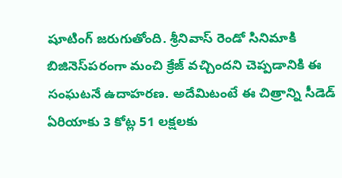షూటింగ్‌ జరుగుతోంది. శ్రీనివాస్‌ రెండో సినిమాకి బిజినెస్‌పరంగా మంచి క్రేజ్‌ వచ్చిందని చెప్పడానికి ఈ సంఘటనే ఉదాహరణ. అదేమిటంటే ఈ చిత్రాన్ని సీడెడ్‌ ఏరియాకు 3 కోట్ల 51 లక్షలకు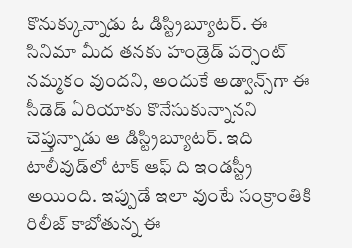కొనుక్కున్నాడు ఓ డిస్ట్రిబ్యూటర్‌. ఈ సినిమా మీద తనకు హండ్రెడ్‌ పర్సెంట్‌ నమ్మకం వుందని, అందుకే అడ్వాన్స్‌గా ఈ సీడెడ్‌ ఏరియాకు కొనేసుకున్నానని చెప్తున్నాడు ఆ డిస్ట్రిబ్యూటర్‌. ఇది టాలీవుడ్‌లో టాక్‌ ఆఫ్‌ ది ఇండస్ట్రీ అయింది. ఇప్పుడే ఇలా వుంటే సంక్రాంతికి రిలీజ్‌ కాబోతున్న ఈ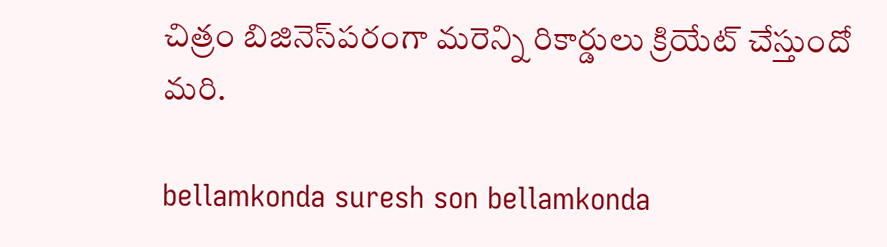చిత్రం బిజినెస్‌పరంగా మరెన్ని రికార్డులు క్రియేట్‌ చేస్తుందో మరి.

bellamkonda suresh son bellamkonda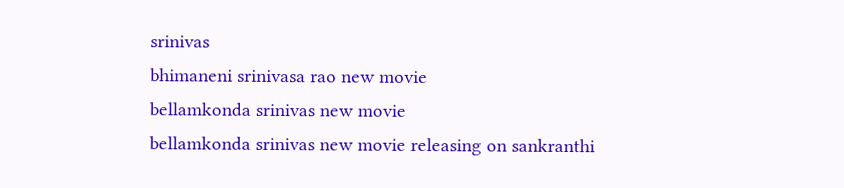srinivas
bhimaneni srinivasa rao new movie
bellamkonda srinivas new movie
bellamkonda srinivas new movie releasing on sankranthi